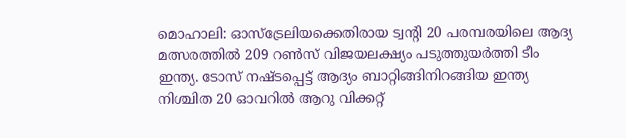മൊഹാലി: ഓസ്ട്രേലിയക്കെതിരായ ട്വന്റി 20 പരമ്പരയിലെ ആദ്യ മത്സരത്തിൽ 209 റൺസ് വിജയലക്ഷ്യം പടുത്തുയർത്തി ടീം ഇന്ത്യ. ടോസ് നഷ്ടപ്പെട്ട് ആദ്യം ബാറ്റിങ്ങിനിറങ്ങിയ ഇന്ത്യ നിശ്ചിത 20 ഓവറിൽ ആറു വിക്കറ്റ്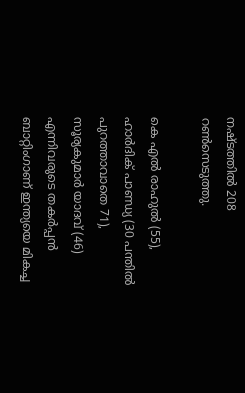നഷ്ടത്തിൽ 208 റൺസെടുത്തു.

കെ എൽ രാഹുൽ (55), ഹാർദിക് പാണ്ഡ്യ (30 പന്തിൽ പുറത്താവാതെ 71), സൂര്യകുമാർ യാദവ് (46) എന്നിവരുടെ തകർപ്പൻ ബാറ്റിംഗാണ് ഇന്ത്യയെ മികച്ച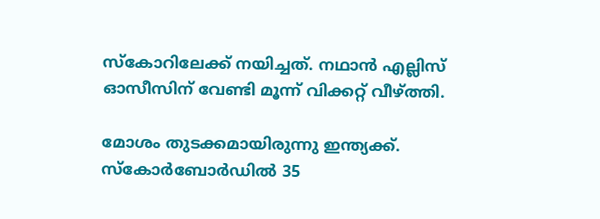സ്‌കോറിലേക്ക് നയിച്ചത്. നഥാൻ എല്ലിസ് ഓസീസിന് വേണ്ടി മൂന്ന് വിക്കറ്റ് വീഴ്‌ത്തി.

മോശം തുടക്കമായിരുന്നു ഇന്ത്യക്ക്. സ്‌കോർബോർഡിൽ 35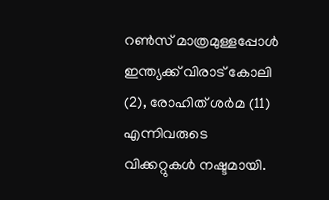റൺസ് മാത്രമുള്ളപ്പോൾ ഇന്ത്യക്ക് വിരാട് കോലി (2), രോഹിത് ശർമ (11) എന്നിവരുടെ വിക്കറ്റുകൾ നഷ്ടമായി.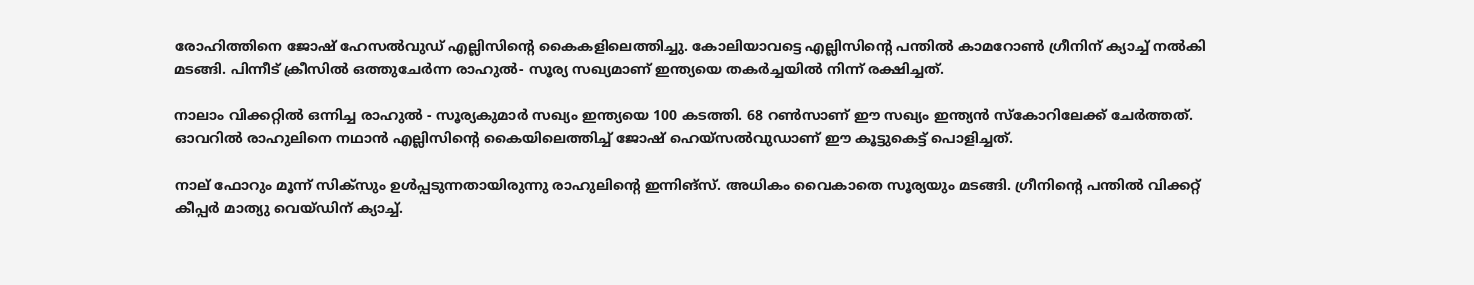രോഹിത്തിനെ ജോഷ് ഹേസൽവുഡ് എല്ലിസിന്റെ കൈകളിലെത്തിച്ചു. കോലിയാവട്ടെ എല്ലിസിന്റെ പന്തിൽ കാമറോൺ ഗ്രീനിന് ക്യാച്ച് നൽകി മടങ്ങി. പിന്നീട് ക്രീസിൽ ഒത്തുചേർന്ന രാഹുൽ- സൂര്യ സഖ്യമാണ് ഇന്ത്യയെ തകർച്ചയിൽ നിന്ന് രക്ഷിച്ചത്.

നാലാം വിക്കറ്റിൽ ഒന്നിച്ച രാഹുൽ - സൂര്യകുമാർ സഖ്യം ഇന്ത്യയെ 100 കടത്തി. 68 റൺസാണ് ഈ സഖ്യം ഇന്ത്യൻ സ്‌കോറിലേക്ക് ചേർത്തത്. ഓവറിൽ രാഹുലിനെ നഥാൻ എല്ലിസിന്റെ കൈയിലെത്തിച്ച് ജോഷ് ഹെയ്സൽവുഡാണ് ഈ കൂട്ടുകെട്ട് പൊളിച്ചത്.

നാല് ഫോറും മൂന്ന് സിക്സും ഉൾപ്പടുന്നതായിരുന്നു രാഹുലിന്റെ ഇന്നിങ്സ്. അധികം വൈകാതെ സൂര്യയും മടങ്ങി. ഗ്രീനിന്റെ പന്തിൽ വിക്കറ്റ് കീപ്പർ മാത്യു വെയ്ഡിന് ക്യാച്ച്.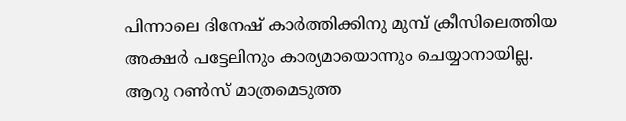പിന്നാലെ ദിനേഷ് കാർത്തിക്കിനു മുമ്പ് ക്രീസിലെത്തിയ അക്ഷർ പട്ടേലിനും കാര്യമായൊന്നും ചെയ്യാനായില്ല. ആറു റൺസ് മാത്രമെടുത്ത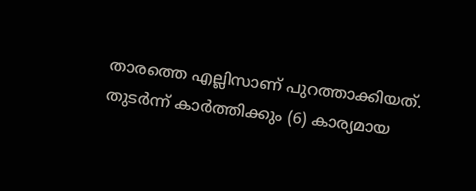താരത്തെ എല്ലിസാണ് പുറത്താക്കിയത്. തുടർന്ന് കാർത്തിക്കും (6) കാര്യമായ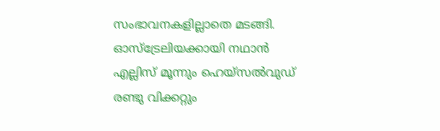സംഭാവനകളില്ലാതെ മടങ്ങി. ഓസ്ട്രേലിയക്കായി നഥാൻ എല്ലിസ് മൂന്നും ഹെയ്സൽവുഡ് രണ്ടു വിക്കറ്റും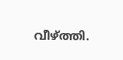വീഴ്‌ത്തി.